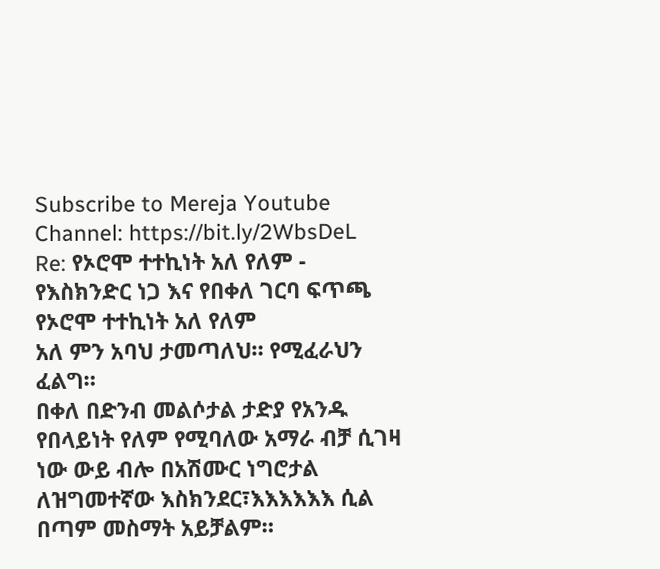Subscribe to Mereja Youtube Channel: https://bit.ly/2WbsDeL
Re: የኦሮሞ ተተኪነት አለ የለም - የእስክንድር ነጋ እና የበቀለ ገርባ ፍጥጫ
የኦሮሞ ተተኪነት አለ የለም
አለ ምን አባህ ታመጣለህ። የሚፈራህን ፈልግ።
በቀለ በድንብ መልሶታል ታድያ የአንዱ የበላይነት የለም የሚባለው አማራ ብቻ ሲገዛ ነው ውይ ብሎ በአሽሙር ነግሮታል ለዝግመተኛው እስክንደር፣እእእእእእ ሲል በጣም መስማት አይቻልም።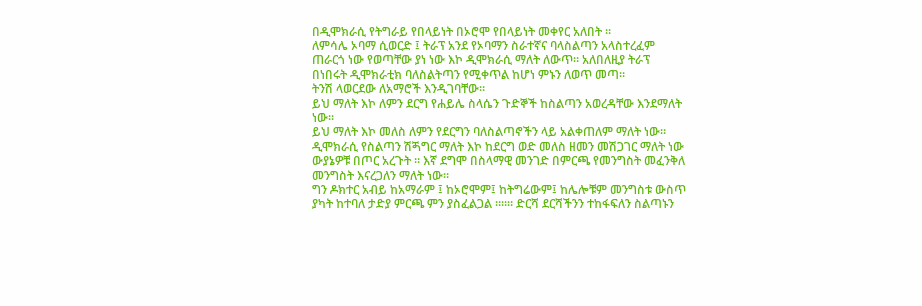በዲሞክራሲ የትግራይ የበላይነት በኦሮሞ የበላይነት መቀየር አለበት ።
ለምሳሌ ኦባማ ሲወርድ ፤ ትራፕ አንደ የኦባማን ስራተኛና ባላስልጣን አላስተረፈም ጠራርጎ ነው የወጣቸው ያነ ነው እኮ ዲሞክራሲ ማለት ለውጥ። አለበለዚያ ትራፕ በነበሩት ዲሞክራቲክ ባለስልትጣን የሚቀጥል ከሆነ ምኑን ለወጥ መጣ።
ትንሽ ላወርደው ለአማሮች እንዲገባቸው።
ይህ ማለት እኮ ለምን ደርግ የሐይሌ ስላሴን ጉድኞች ከስልጣን አወረዳቸው እንደማለት ነው።
ይህ ማለት እኮ መለስ ለምን የደርግን ባለስልጣኖችን ላይ አልቀጠለም ማለት ነው።
ዲሞክራሲ የስልጣን ሽጝግር ማለት እኮ ከደርግ ወድ መለስ ዘመን መሽጋገር ማለት ነው ውያኔዎቹ በጦር አረጉት ። እኛ ደግሞ በስላማዊ መንገድ በምርጫ የመንግስት መፈንቅለ መንግስት እናረጋለን ማለት ነው።
ግን ዶክተር አብይ ከአማራም ፤ ከኦሮሞም፤ ከትግሬውም፤ ከሌሎቹም መንግስቱ ውስጥ ያካት ከተባለ ታድያ ምርጫ ምን ያስፈልጋል ።።። ድርሻ ደርሻችንን ተከፋፍለን ስልጣኑን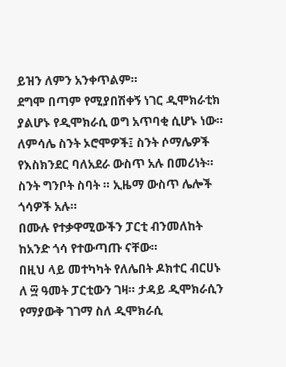ይዝን ለምን አንቀጥልም።
ደግሞ በጣም የሚያበሽቀኝ ነገር ዲሞክራቲክ ያልሆኑ የዲሞክራሲ ወግ አጥባቂ ሲሆኑ ነው።
ለምሳሌ ስንት ኦሮሞዎች፤ ስንት ሶማሌዎች የእስክንደር ባለአደራ ውስጥ አሉ በመሪነት።
ስንት ግንቦት ስባት ። ኢዜማ ውስጥ ሌሎች ጎሳዎች አሉ።
በሙሉ የተቃዋሚውችን ፓርቲ ብንመለከት ከአንድ ጎሳ የተውጣጡ ናቸው።
በዚህ ላይ መተካካት የለሌበት ዶክተር ብርሀኑ ለ ፵ ዓመት ፓርቲውን ገዛ። ታዳይ ዲሞክራሲን የማያውቅ ገገማ ስለ ዲሞክራሲ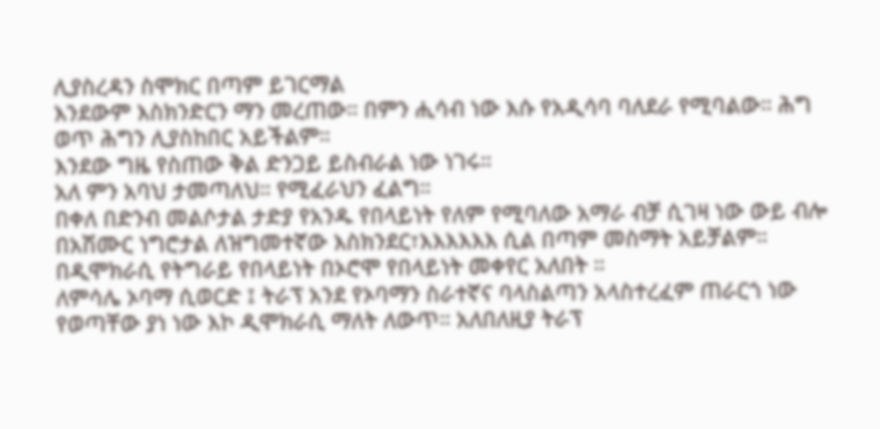ሊያስረዳን ስሞክር በጣም ይገርማል
እንደውም እስክንድርን ማን መረጠው። በምን ሒሳብ ነው እሱ የአዲሳባ ባለደራ የሚባልው። ሕግ ወጥ ሕግን ሊያስከበር አይችልም።
እንደው ግዜ የስጠው ቅል ድንጋይ ይስብራል ነው ነገሩ።
አለ ምን አባህ ታመጣለህ። የሚፈራህን ፈልግ።
በቀለ በድንብ መልሶታል ታድያ የአንዱ የበላይነት የለም የሚባለው አማራ ብቻ ሲገዛ ነው ውይ ብሎ በአሽሙር ነግሮታል ለዝግመተኛው እስክንደር፣እእእእእእ ሲል በጣም መስማት አይቻልም።
በዲሞክራሲ የትግራይ የበላይነት በኦሮሞ የበላይነት መቀየር አለበት ።
ለምሳሌ ኦባማ ሲወርድ ፤ ትራፕ አንደ የኦባማን ስራተኛና ባላስልጣን አላስተረፈም ጠራርጎ ነው የወጣቸው ያነ ነው እኮ ዲሞክራሲ ማለት ለውጥ። አለበለዚያ ትራፕ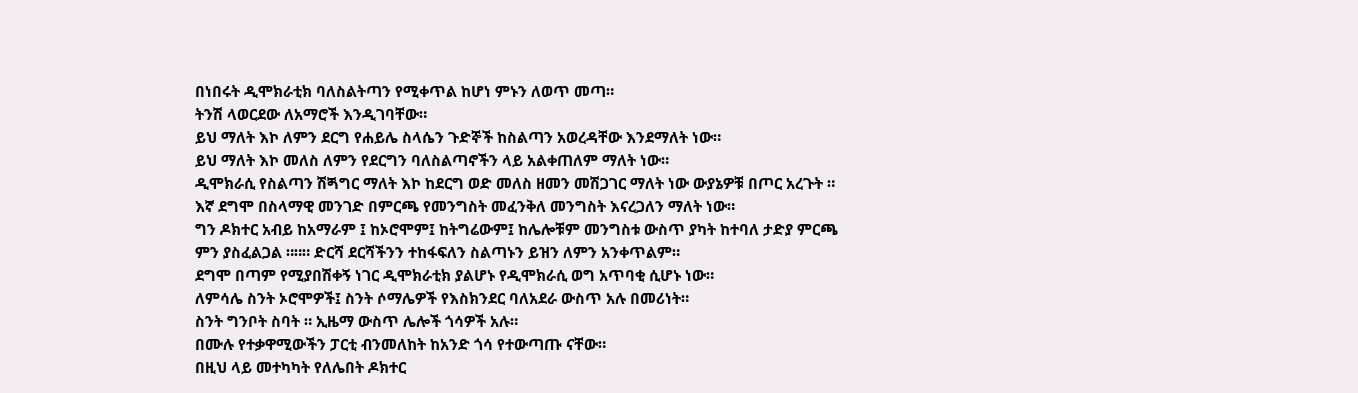በነበሩት ዲሞክራቲክ ባለስልትጣን የሚቀጥል ከሆነ ምኑን ለወጥ መጣ።
ትንሽ ላወርደው ለአማሮች እንዲገባቸው።
ይህ ማለት እኮ ለምን ደርግ የሐይሌ ስላሴን ጉድኞች ከስልጣን አወረዳቸው እንደማለት ነው።
ይህ ማለት እኮ መለስ ለምን የደርግን ባለስልጣኖችን ላይ አልቀጠለም ማለት ነው።
ዲሞክራሲ የስልጣን ሽጝግር ማለት እኮ ከደርግ ወድ መለስ ዘመን መሽጋገር ማለት ነው ውያኔዎቹ በጦር አረጉት ። እኛ ደግሞ በስላማዊ መንገድ በምርጫ የመንግስት መፈንቅለ መንግስት እናረጋለን ማለት ነው።
ግን ዶክተር አብይ ከአማራም ፤ ከኦሮሞም፤ ከትግሬውም፤ ከሌሎቹም መንግስቱ ውስጥ ያካት ከተባለ ታድያ ምርጫ ምን ያስፈልጋል ።።። ድርሻ ደርሻችንን ተከፋፍለን ስልጣኑን ይዝን ለምን አንቀጥልም።
ደግሞ በጣም የሚያበሽቀኝ ነገር ዲሞክራቲክ ያልሆኑ የዲሞክራሲ ወግ አጥባቂ ሲሆኑ ነው።
ለምሳሌ ስንት ኦሮሞዎች፤ ስንት ሶማሌዎች የእስክንደር ባለአደራ ውስጥ አሉ በመሪነት።
ስንት ግንቦት ስባት ። ኢዜማ ውስጥ ሌሎች ጎሳዎች አሉ።
በሙሉ የተቃዋሚውችን ፓርቲ ብንመለከት ከአንድ ጎሳ የተውጣጡ ናቸው።
በዚህ ላይ መተካካት የለሌበት ዶክተር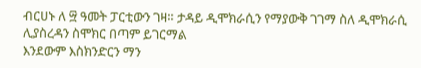ብርሀኑ ለ ፵ ዓመት ፓርቲውን ገዛ። ታዳይ ዲሞክራሲን የማያውቅ ገገማ ስለ ዲሞክራሲ ሊያስረዳን ስሞክር በጣም ይገርማል
እንደውም እስክንድርን ማን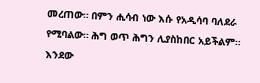መረጠው። በምን ሒሳብ ነው እሱ የአዲሳባ ባለደራ የሚባልው። ሕግ ወጥ ሕግን ሊያስከበር አይችልም።
እንደው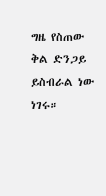ግዜ የስጠው ቅል ድንጋይ ይስብራል ነው ነገሩ።